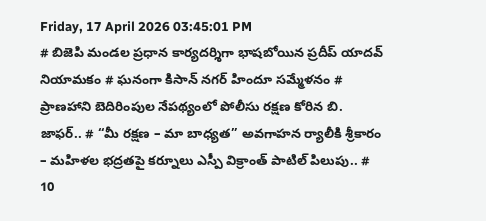Friday, 17 April 2026 03:45:01 PM
# బిజెపి మండల ప్రధాన కార్యదర్శిగా భాషబోయిన ప్రదీప్ యాదవ్ నియామకం # ఘనంగా కిసాన్ నగర్ హిందూ సమ్మేళనం # ప్రాణహాని బెదిరింపుల నేపథ్యంలో పోలీసు రక్షణ కోరిన బి. జాఫర్.. # “మీ రక్షణ – మా బాధ్యత” అవగాహన ర్యాలీకి శ్రీకారం – మహిళల భద్రతపై కర్నూలు ఎస్పీ విక్రాంత్ పాటిల్ పిలుపు.. # 10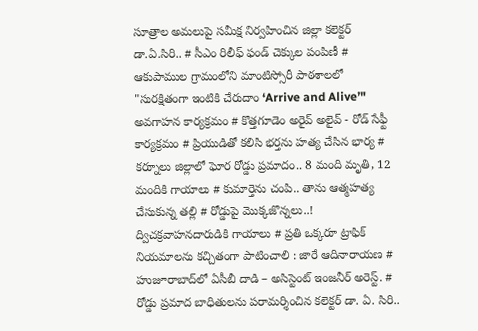సూత్రాల అమలుపై సమీక్ష నిర్వహించిన జిల్లా కలెక్టర్ డా.ఏ.సిరి.. # సీఎం రిలీఫ్ ఫండ్ చెక్కుల పంపిణీ # ఆకుపాముల గ్రామంలోని మాంటిస్సోరీ పాఠశాలలో "సురక్షితంగా ఇంటికి చేరుదాం ‘Arrive and Alive’" అవగాహన కార్యక్రమం # కొత్తగూడెం అరైవ్ అలైవ్ - రోడ్ సేఫ్టీ కార్యక్రమం # ప్రియుడితో కలిసి భర్తను హత్య చేసిన భార్య # కర్నూలు జిల్లాలో ఘోర రోడ్డు ప్రమాదం.. 8 మంది మృతి, 12 మందికి గాయాలు # కుమార్తెను చంపి.. తాను ఆత్మహత్య చేసుకున్న తల్లి # రోడ్డుపై మొక్కజొన్నలు..! ద్విచక్రవాహనదారుడికి గాయాలు # ప్రతి ఒక్కరూ ట్రాఫిక్ నియమాలను కచ్చితంగా పాటించాలి : జారే ఆదినారాయణ # హుజూరాబాద్‌లో ఏసీబీ దాడి – అసిస్టెంట్ ఇంజనీర్ అరెస్ట్. # రోడ్డు ప్రమాద బాధితులను పరామర్శించిన కలెక్టర్ డా. ఏ. సిరి..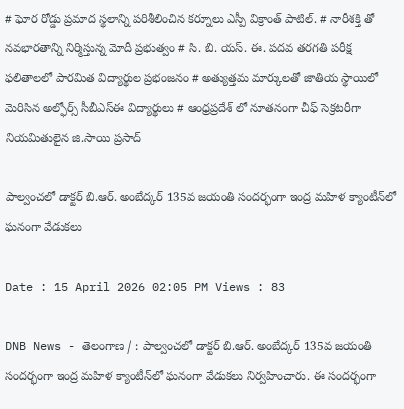# ఘోర రోడ్డు ప్రమాద స్థలాన్ని పరిశీలించిన కర్నూలు ఎస్పీ విక్రాంత్ పాటిల్. # నారీశక్తి తో నవభారతాన్ని నిర్మిస్తున్న మోదీ ప్రభుత్వం # సి. బి. యస్. ఈ. పదవ తరగతి పరీక్ష ఫలితాలలో పారమిత విద్యార్థుల ప్రభంజనం # అత్యుత్తమ మార్కులతో జాతియ స్థాయిలో మెరిసిన అల్ఫోర్స్ సీబీఎస్ఈ విద్యార్థులు # ఆంధ్రప్రదేశ్ లో నూతనంగా చీఫ్ సెక్రటరీగా నియమితులైన జి.సాయి ప్రసాద్

పాల్వంచలో డాక్టర్ బి.ఆర్. అంబేద్కర్ 135వ జయంతి సందర్భంగా ఇంద్ర మహిళ క్యాంటీన్‌లో ఘనంగా వేడుకలు

Date : 15 April 2026 02:05 PM Views : 83

DNB News - తెలంగాణ / : పాల్వంచలో డాక్టర్ బి.ఆర్. అంబేద్కర్ 135వ జయంతి సందర్భంగా ఇంద్ర మహిళ క్యాంటీన్‌లో ఘనంగా వేడుకలు నిర్వహించారు. ఈ సందర్భంగా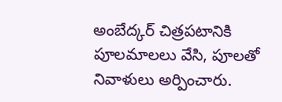అంబేద్కర్ చిత్రపటానికి పూలమాలలు వేసి, పూలతో నివాళులు అర్పించారు.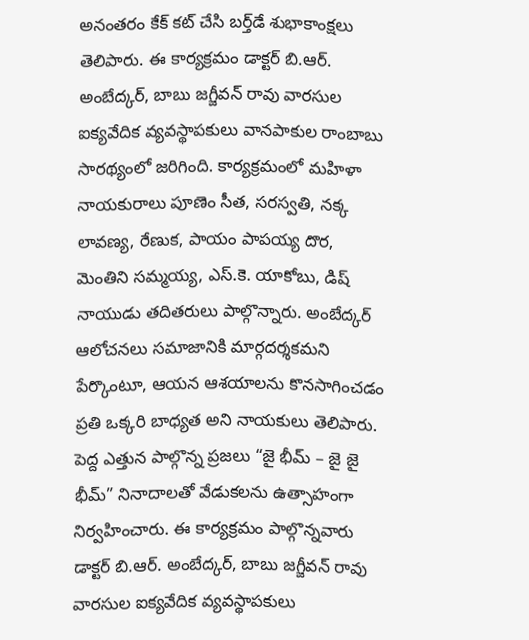అనంతరం కేక్ కట్ చేసి బర్త్‌డే శుభాకాంక్షలు తెలిపారు. ఈ కార్యక్రమం డాక్టర్ బి.ఆర్. అంబేద్కర్, బాబు జగ్జీవన్ రావు వారసుల ఐక్యవేదిక వ్యవస్థాపకులు వానపాకుల రాంబాబు సారథ్యంలో జరిగింది. కార్యక్రమంలో మహిళా నాయకురాలు పూణెం సీత, సరస్వతి, నక్క లావణ్య, రేణుక, పాయం పాపయ్య దొర, మెంతిని సమ్మయ్య, ఎస్.కె. యాకోబు, డిష్ నాయుడు తదితరులు పాల్గొన్నారు. అంబేద్కర్ ఆలోచనలు సమాజానికి మార్గదర్శకమని పేర్కొంటూ, ఆయన ఆశయాలను కొనసాగించడం ప్రతి ఒక్కరి బాధ్యత అని నాయకులు తెలిపారు. పెద్ద ఎత్తున పాల్గొన్న ప్రజలు “జై భీమ్ – జై జై భీమ్” నినాదాలతో వేడుకలను ఉత్సాహంగా నిర్వహించారు. ఈ కార్యక్రమం పాల్గొన్నవారు డాక్టర్ బి.ఆర్. అంబేద్కర్, బాబు జగ్జీవన్ రావు వారసుల ఐక్యవేదిక వ్యవస్థాపకులు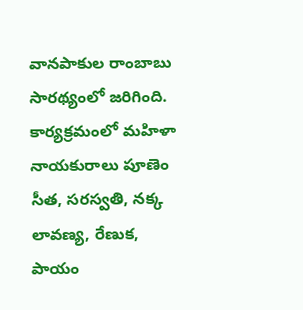వానపాకుల రాంబాబు సారథ్యంలో జరిగింది. కార్యక్రమంలో మహిళా నాయకురాలు పూణెం సీత, సరస్వతి, నక్క లావణ్య, రేణుక, పాయం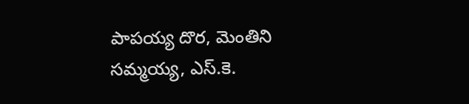పాపయ్య దొర, మెంతిని సమ్మయ్య, ఎస్.కె.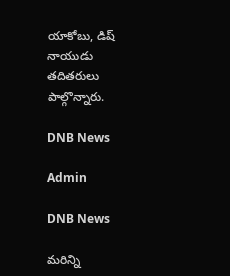యాకోబు, డిష్ నాయుడు తదితరులు పాల్గొన్నారు.

DNB News

Admin

DNB News

మరిన్ని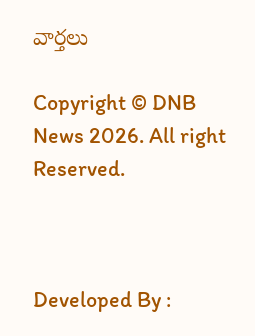వార్తలు

Copyright © DNB News 2026. All right Reserved.



Developed By :